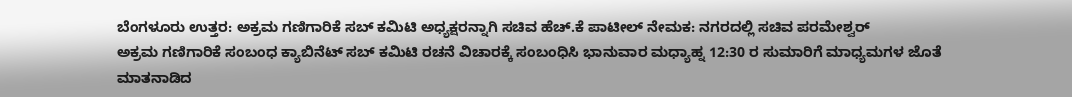ಬೆಂಗಳೂರು ಉತ್ತರ: ಅಕ್ರಮ ಗಣಿಗಾರಿಕೆ ಸಬ್ ಕಮಿಟಿ ಅಧ್ಯಕ್ಷರನ್ನಾಗಿ ಸಚಿವ ಹೆಚ್.ಕೆ ಪಾಟೀಲ್ ನೇಮಕ: ನಗರದಲ್ಲಿ ಸಚಿವ ಪರಮೇಶ್ವರ್
ಅಕ್ರಮ ಗಣಿಗಾರಿಕೆ ಸಂಬಂಧ ಕ್ಯಾಬಿನೆಟ್ ಸಬ್ ಕಮಿಟಿ ರಚನೆ ವಿಚಾರಕ್ಕೆ ಸಂಬಂಧಿಸಿ ಭಾನುವಾರ ಮಧ್ಯಾಹ್ನ 12:30 ರ ಸುಮಾರಿಗೆ ಮಾಧ್ಯಮಗಳ ಜೊತೆ ಮಾತನಾಡಿದ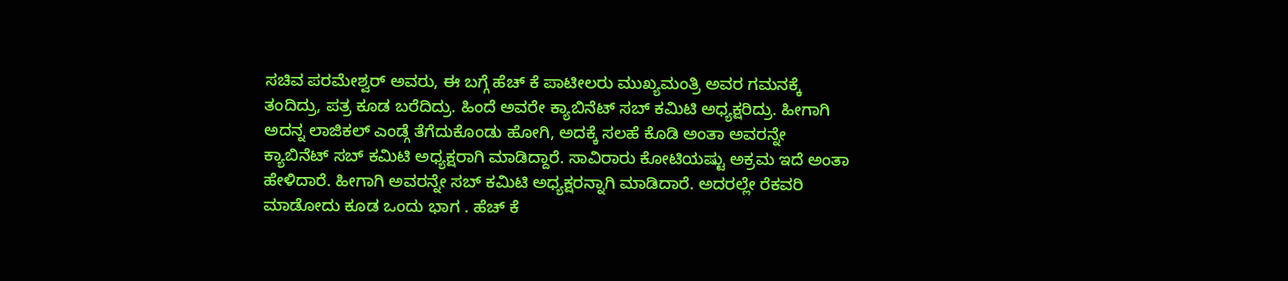ಸಚಿವ ಪರಮೇಶ್ವರ್ ಅವರು, ಈ ಬಗ್ಗೆ ಹೆಚ್ ಕೆ ಪಾಟೀಲರು ಮುಖ್ಯಮಂತ್ರಿ ಅವರ ಗಮನಕ್ಕೆ ತಂದಿದ್ರು, ಪತ್ರ ಕೂಡ ಬರೆದಿದ್ರು. ಹಿಂದೆ ಅವರೇ ಕ್ಯಾಬಿನೆಟ್ ಸಬ್ ಕಮಿಟಿ ಅಧ್ಯಕ್ಷರಿದ್ರು. ಹೀಗಾಗಿ ಅದನ್ನ ಲಾಜಿಕಲ್ ಎಂಡ್ಗೆ ತೆಗೆದುಕೊಂಡು ಹೋಗಿ, ಅದಕ್ಕೆ ಸಲಹೆ ಕೊಡಿ ಅಂತಾ ಅವರನ್ನೇ ಕ್ಯಾಬಿನೆಟ್ ಸಬ್ ಕಮಿಟಿ ಅಧ್ಯಕ್ಷರಾಗಿ ಮಾಡಿದ್ದಾರೆ. ಸಾವಿರಾರು ಕೋಟಿಯಷ್ಟು ಅಕ್ರಮ ಇದೆ ಅಂತಾ ಹೇಳಿದಾರೆ. ಹೀಗಾಗಿ ಅವರನ್ನೇ ಸಬ್ ಕಮಿಟಿ ಅಧ್ಯಕ್ಷರನ್ನಾಗಿ ಮಾಡಿದಾರೆ. ಅದರಲ್ಲೇ ರೆಕವರಿ ಮಾಡೋದು ಕೂಡ ಒಂದು ಭಾಗ . ಹೆಚ್ ಕೆ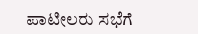ಪಾಟೀಲರು ಸಭೆಗೆ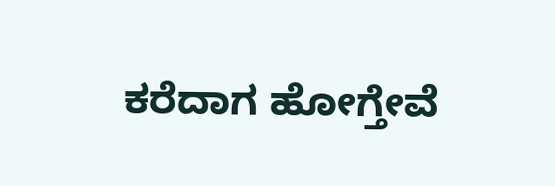ಕರೆದಾಗ ಹೋಗ್ತೇವೆ